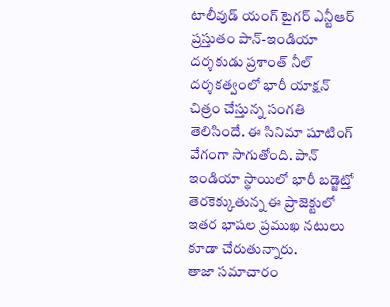టాలీవుడ్ యంగ్ టైగర్ ఎన్టీఆర్ ప్రస్తుతం పాన్-ఇండియా దర్శకుడు ప్రశాంత్ నీల్ దర్శకత్వంలో భారీ యాక్షన్ చిత్రం చేస్తున్న సంగతి తెలిసిందే. ఈ సినిమా షూటింగ్ వేగంగా సాగుతోంది. పాన్ ఇండియా స్థాయిలో భారీ బడ్జెట్తో తెరకెక్కుతున్న ఈ ప్రాజెక్టులో ఇతర భాషల ప్రముఖ నటులు కూడా చేరుతున్నారు.
తాజా సమాచారం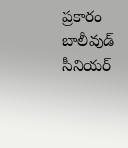ప్రకారం బాలీవుడ్ సీనియర్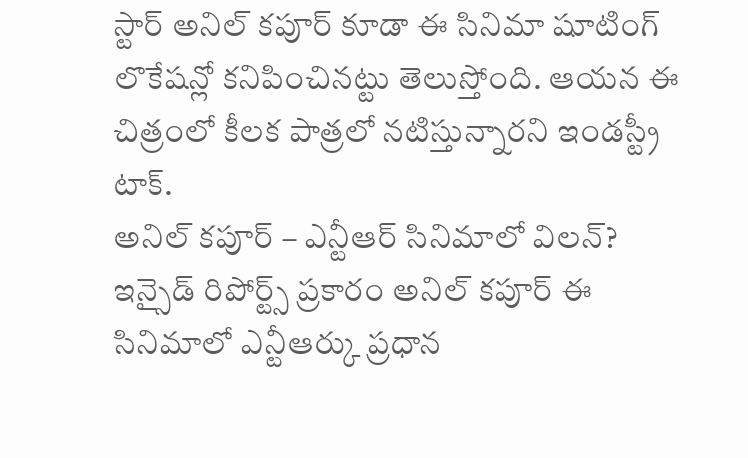స్టార్ అనిల్ కపూర్ కూడా ఈ సినిమా షూటింగ్ లొకేషన్లో కనిపించినట్టు తెలుస్తోంది. ఆయన ఈ చిత్రంలో కీలక పాత్రలో నటిస్తున్నారని ఇండస్ట్రీ టాక్.
అనిల్ కపూర్ – ఎన్టీఆర్ సినిమాలో విలన్?
ఇన్సైడ్ రిపోర్ట్స్ ప్రకారం అనిల్ కపూర్ ఈ సినిమాలో ఎన్టీఆర్కు ప్రధాన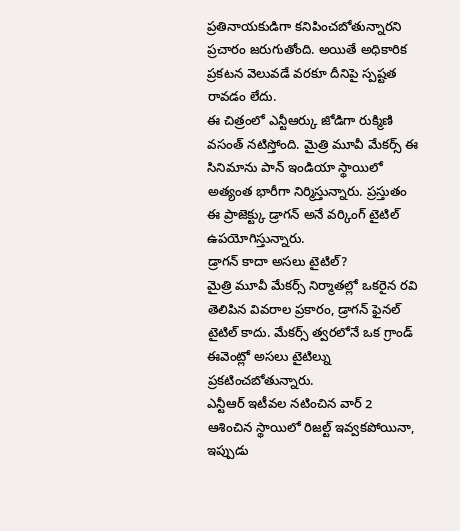ప్రతినాయకుడిగా కనిపించబోతున్నారని ప్రచారం జరుగుతోంది. అయితే అధికారిక ప్రకటన వెలువడే వరకూ దీనిపై స్పష్టత రావడం లేదు.
ఈ చిత్రంలో ఎన్టీఆర్కు జోడిగా రుక్మిణి వసంత్ నటిస్తోంది. మైత్రి మూవీ మేకర్స్ ఈ సినిమాను పాన్ ఇండియా స్థాయిలో అత్యంత భారీగా నిర్మిస్తున్నారు. ప్రస్తుతం ఈ ప్రాజెక్ట్కు డ్రాగన్ అనే వర్కింగ్ టైటిల్ ఉపయోగిస్తున్నారు.
డ్రాగన్ కాదా అసలు టైటిల్?
మైత్రి మూవీ మేకర్స్ నిర్మాతల్లో ఒకరైన రవి తెలిపిన వివరాల ప్రకారం, డ్రాగన్ ఫైనల్ టైటిల్ కాదు. మేకర్స్ త్వరలోనే ఒక గ్రాండ్ ఈవెంట్లో అసలు టైటిల్ను ప్రకటించబోతున్నారు.
ఎన్టీఆర్ ఇటీవల నటించిన వార్ 2 ఆశించిన స్థాయిలో రిజల్ట్ ఇవ్వకపోయినా, ఇప్పుడు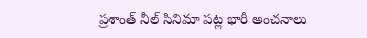ప్రశాంత్ నీల్ సినిమా పట్ల భారీ అంచనాలు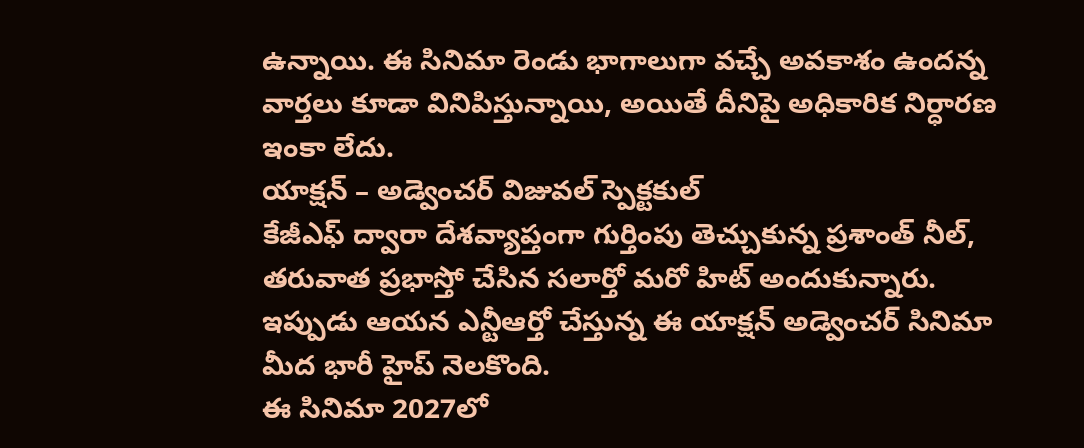ఉన్నాయి. ఈ సినిమా రెండు భాగాలుగా వచ్చే అవకాశం ఉందన్న వార్తలు కూడా వినిపిస్తున్నాయి, అయితే దీనిపై అధికారిక నిర్ధారణ ఇంకా లేదు.
యాక్షన్ – అడ్వెంచర్ విజువల్ స్పెక్టకుల్
కేజీఎఫ్ ద్వారా దేశవ్యాప్తంగా గుర్తింపు తెచ్చుకున్న ప్రశాంత్ నీల్, తరువాత ప్రభాస్తో చేసిన సలార్తో మరో హిట్ అందుకున్నారు. ఇప్పుడు ఆయన ఎన్టీఆర్తో చేస్తున్న ఈ యాక్షన్ అడ్వెంచర్ సినిమా మీద భారీ హైప్ నెలకొంది.
ఈ సినిమా 2027లో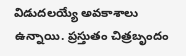విడుదలయ్యే అవకాశాలు ఉన్నాయి. ప్రస్తుతం చిత్రబృందం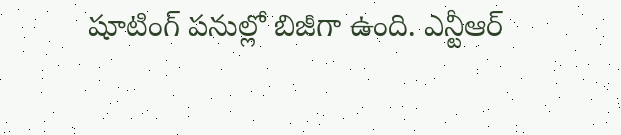షూటింగ్ పనుల్లో బిజీగా ఉంది. ఎన్టీఆర్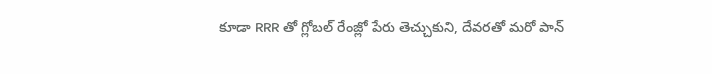కూడా RRR తో గ్లోబల్ రేంజ్లో పేరు తెచ్చుకుని, దేవరతో మరో పాన్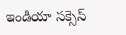ఇండియా సక్సెస్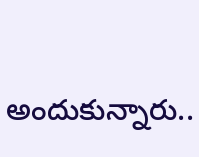అందుకున్నారు..